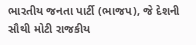ભારતીય જનતા પાર્ટી (ભાજપ), જે દેશની સૌથી મોટી રાજકીય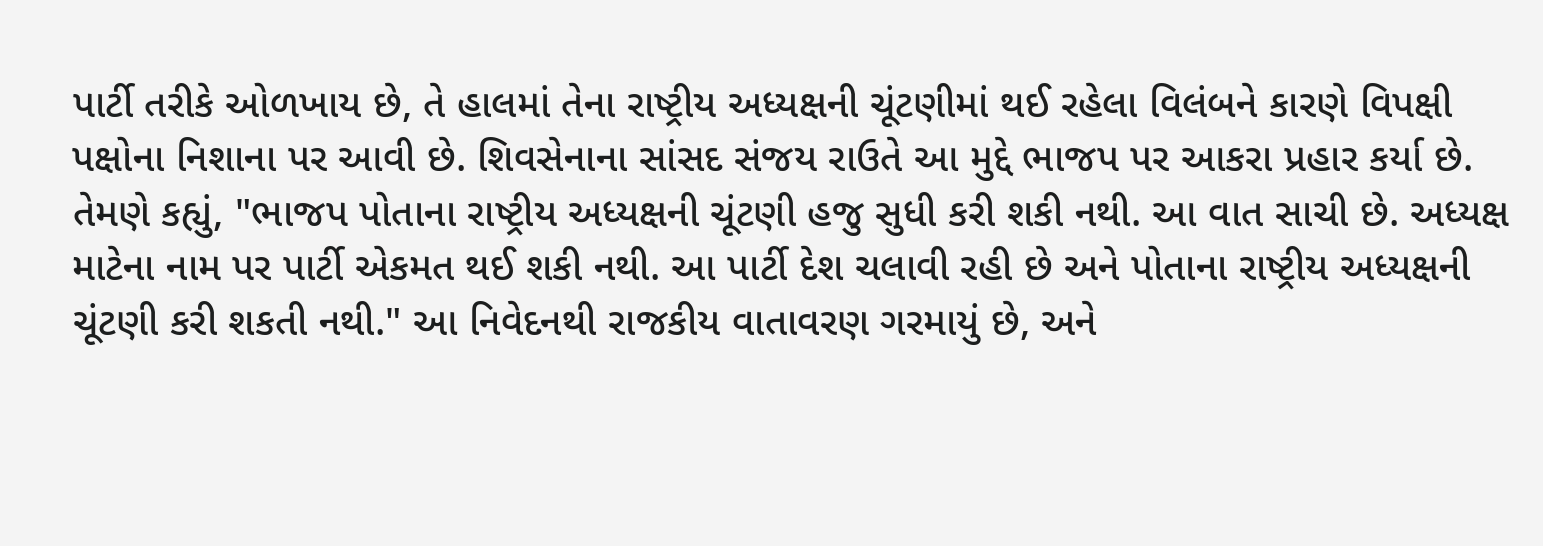પાર્ટી તરીકે ઓળખાય છે, તે હાલમાં તેના રાષ્ટ્રીય અધ્યક્ષની ચૂંટણીમાં થઈ રહેલા વિલંબને કારણે વિપક્ષી પક્ષોના નિશાના પર આવી છે. શિવસેનાના સાંસદ સંજય રાઉતે આ મુદ્દે ભાજપ પર આકરા પ્રહાર કર્યા છે. તેમણે કહ્યું, "ભાજપ પોતાના રાષ્ટ્રીય અધ્યક્ષની ચૂંટણી હજુ સુધી કરી શકી નથી. આ વાત સાચી છે. અધ્યક્ષ માટેના નામ પર પાર્ટી એકમત થઈ શકી નથી. આ પાર્ટી દેશ ચલાવી રહી છે અને પોતાના રાષ્ટ્રીય અધ્યક્ષની ચૂંટણી કરી શકતી નથી." આ નિવેદનથી રાજકીય વાતાવરણ ગરમાયું છે, અને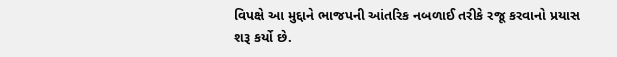વિપક્ષે આ મુદ્દાને ભાજપની આંતરિક નબળાઈ તરીકે રજૂ કરવાનો પ્રયાસ શરૂ કર્યો છે.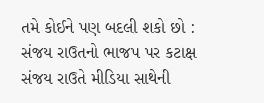તમે કોઈને પણ બદલી શકો છો : સંજય રાઉતનો ભાજપ પર કટાક્ષ
સંજય રાઉતે મીડિયા સાથેની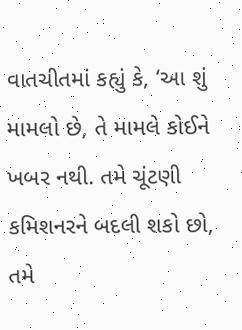વાતચીતમાં કહ્યું કે, ‘આ શું મામલો છે, તે મામલે કોઈને ખબર નથી. તમે ચૂંટણી કમિશનરને બદલી શકો છો, તમે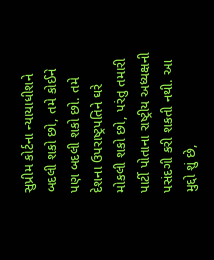સુપ્રીમ કોર્ટના ન્યાયાધીશને બદલી શકો છો, તમે કોઈને પણ બદલી શકો છો. તમે દેશના ઉપરાષ્ટ્રપતિને ઘરે મોકલી શકો છો, પરંતુ તમારી પાર્ટી પોતાના રાષ્ટ્રીય અધ્યક્ષની પસંદગી કરી શકતી નથી. આ મુદ્દો શું છે,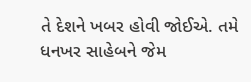તે દેશને ખબર હોવી જોઈએ. તમે ધનખર સાહેબને જેમ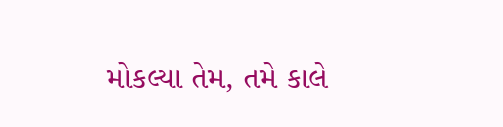મોકલ્યા તેમ, તમે કાલે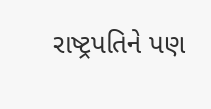રાષ્ટ્રપતિને પણ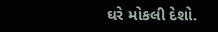ઘરે મોકલી દેશો.